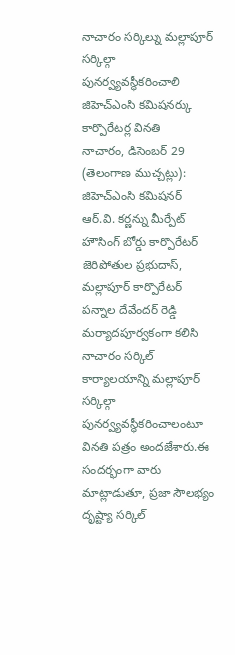నాచారం సర్కిల్ను మల్లాపూర్ సర్కిల్గా పునర్వ్యవస్థీకరించాలి
జిహెచ్ఎంసి కమిషనర్కు కార్పొరేటర్ల వినతి
నాచారం, డిసెంబర్ 29 (తెలంగాణ ముచ్చట్లు):
జిహెచ్ఎంసి కమిషనర్ ఆర్.వి. కర్ణన్ను మీర్పేట్ హౌసింగ్ బోర్డు కార్పొరేటర్ జెరిపోతుల ప్రభుదాస్, మల్లాపూర్ కార్పొరేటర్ పన్నాల దేవేందర్ రెడ్డి మర్యాదపూర్వకంగా కలిసి నాచారం సర్కిల్ కార్యాలయాన్ని మల్లాపూర్ సర్కిల్గా పునర్వ్యవస్థీకరించాలంటూ వినతి పత్రం అందజేశారు.ఈ సందర్భంగా వారు మాట్లాడుతూ, ప్రజా సౌలభ్యం దృష్ట్యా సర్కిల్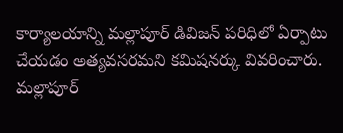కార్యాలయాన్ని మల్లాపూర్ డివిజన్ పరిధిలో ఏర్పాటు చేయడం అత్యవసరమని కమిషనర్కు వివరించారు. మల్లాపూర్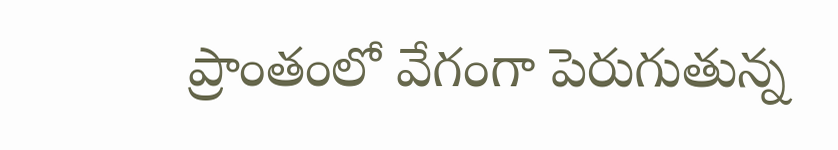ప్రాంతంలో వేగంగా పెరుగుతున్న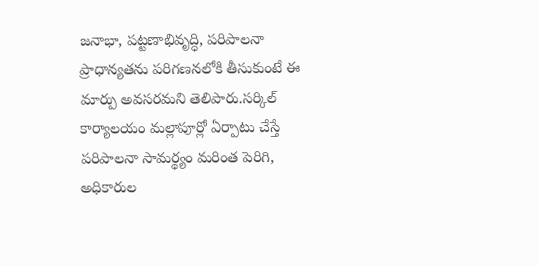జనాభా, పట్టణాభివృద్ధి, పరిపాలనా ప్రాధాన్యతను పరిగణనలోకి తీసుకుంటే ఈ మార్పు అవసరమని తెలిపారు.సర్కిల్ కార్యాలయం మల్లాపూర్లో ఏర్పాటు చేస్తే పరిపాలనా సామర్థ్యం మరింత పెరిగి, అధికారుల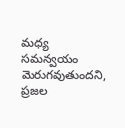మధ్య సమన్వయం మెరుగవుతుందని, ప్రజల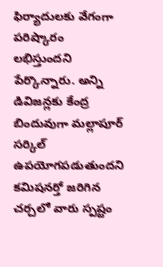ఫిర్యాదులకు వేగంగా పరిష్కారం లభిస్తుందని పేర్కొన్నారు. అన్ని డివిజన్లకు కేంద్ర బిందువుగా మల్లాపూర్ సర్కిల్ ఉపయోగపడుతుందని కమిషనర్తో జరిగిన చర్చలో వారు స్పష్టం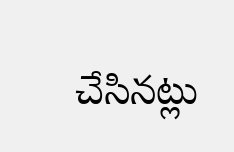చేసినట్లు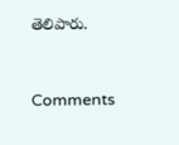తెలిపారు.


Comments